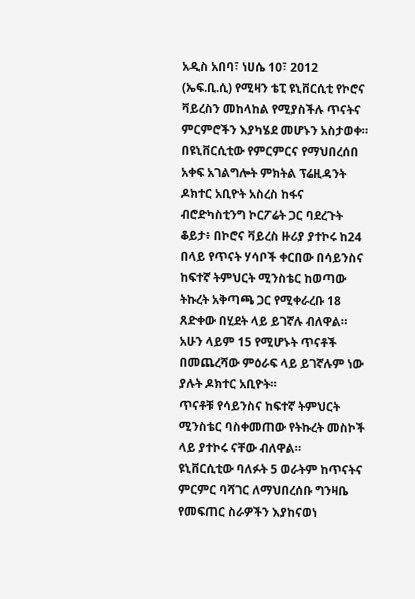አዲስ አበባ፣ ነሀሴ 10፣ 2012 (ኤፍ.ቢ.ሲ) የሚዛን ቴፒ ዩኒቨርሲቲ የኮሮና ቫይረስን መከላከል የሚያስችሉ ጥናትና ምርምሮችን እያካሄደ መሆኑን አስታወቀ።
በዩኒቨርሲቲው የምርምርና የማህበረሰበ አቀፍ አገልግሎት ምክትል ፕሬዚዳንት ዶክተር አቢዮት አስረስ ከፋና ብሮድካስቲንግ ኮርፖሬት ጋር ባደረጉት ቆይታ፥ በኮሮና ቫይረስ ዙሪያ ያተኮሩ ከ24 በላይ የጥናት ሃሳቦች ቀርበው በሳይንስና ከፍተኛ ትምህርት ሚንስቴር ከወጣው ትኩረት አቅጣጫ ጋር የሚቀራረቡ 18 ጸድቀው በሂደት ላይ ይገኛሉ ብለዋል።
አሁን ላይም 15 የሚሆኑት ጥናቶች በመጨረሻው ምዕራፍ ላይ ይገኛሉም ነው ያሉት ዶክተር አቢዮት።
ጥናቶቹ የሳይንስና ከፍተኛ ትምህርት ሚንስቴር ባስቀመጠው የትኩረት መስኮች ላይ ያተኮሩ ናቸው ብለዋል።
ዩኒቨርሲቲው ባለፉት 5 ወራትም ከጥናትና ምርምር ባሻገር ለማህበረሰቡ ግንዛቤ የመፍጠር ስራዎችን እያከናወነ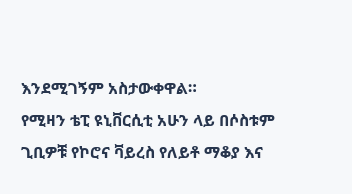እንደሚገኝም አስታውቀዋል።
የሚዛን ቴፒ ዩኒቨርሲቲ አሁን ላይ በሶስቱም ጊቢዎቹ የኮሮና ቫይረስ የለይቶ ማቆያ እና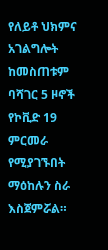የለይቶ ህክምና አገልግሎት ከመስጠቱም ባሻገር 5 ዞኖች የኮቪድ 19 ምርመራ የሚያገኙበት ማዕከሉን ስራ እስጀምሯል።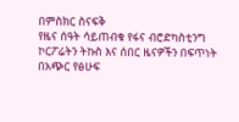በምስክር ስናፍቅ
የዜና ሰዓት ሳይጠብቁ የፋና ብሮድካስቲንግ ኮርፖሬትን ትኩስ እና ሰበር ዜናዎችን በፍጥነት በአጭር የፅሁፍ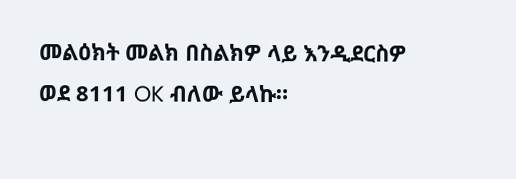መልዕክት መልክ በስልክዎ ላይ እንዲደርስዎ ወደ 8111 OK ብለው ይላኩ።